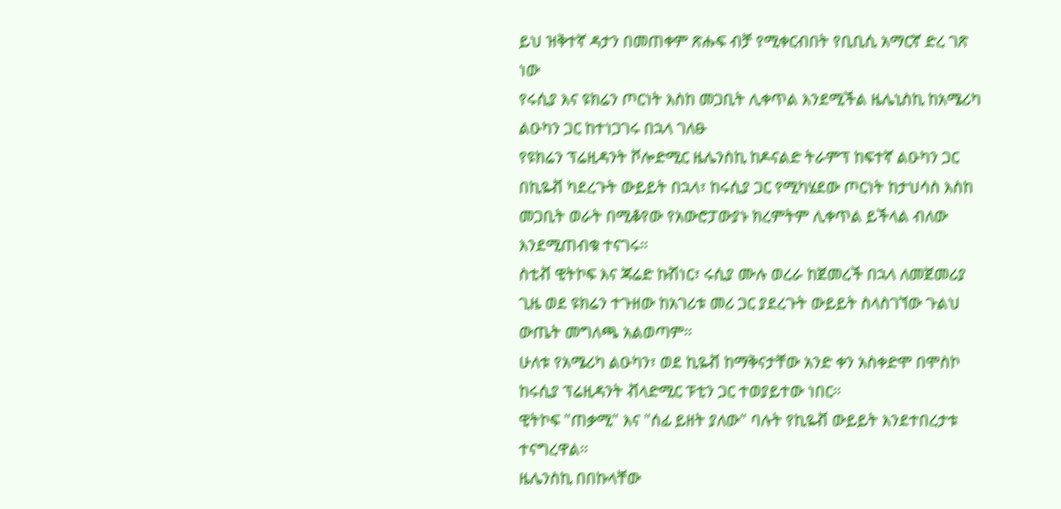ይህ ዝቅተኛ ዳታን በመጠቀም ጽሑፍ ብቻ የሚቀርብበት የቢቢሲ አማርኛ ድረ ገጽ ነው
የሩሲያ እና ዩክሬን ጦርነት እስከ መጋቢት ሊቀጥል እንደሚችል ዜሌኒስኪ ከአሜሪካ ልዑካን ጋር ከተነጋገሩ በኋላ ገለፁ
የዩክሬን ፕሬዚዳንት ቮሎድሚር ዜሌንስኪ ከዶናልድ ትራምፕ ከፍተኛ ልዑካን ጋር በኪዬቭ ካደረጉት ውይይት በኋላ፣ ከሩሲያ ጋር የሚካሄደው ጦርነት ከታህሳስ እስከ መጋቢት ወራት በሚቆየው የአውሮፓውያኑ ክረምትም ሊቀጥል ይችላል ብለው እንደሚጠብቁ ተናገሩ።
ስቲቭ ዊትኮፍ እና ጃሬድ ኩሽነር፣ ሩሲያ ሙሉ ወረራ ከጀመረች በኋላ ለመጀመሪያ ጊዜ ወደ ዩክሬን ተጉዘው ከአገሪቱ መሪ ጋር ያደረጉት ውይይት ስላስገኘው ጉልህ ውጤት መግለጫ አልወጣም።
ሁለቱ የአሜሪካ ልዑካን፣ ወደ ኪዬቭ ከማቅናታቸው አንድ ቀን አስቀድሞ በሞስኮ ከሩሲያ ፕሬዚዳንት ቭላድሚር ፑቲን ጋር ተወያይተው ነበር።
ዊትኮፍ "ጠቃሚ" እና "ሰፊ ይዘት ያለው" ባሉት የኪዬቭ ውይይት እንደተበረታቱ ተናግረዋል።
ዜሌንስኪ በበኩላቸው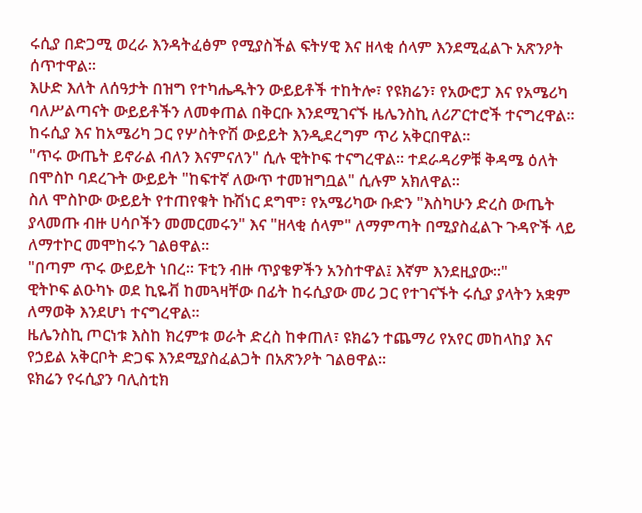ሩሲያ በድጋሚ ወረራ እንዳትፈፅም የሚያስችል ፍትሃዊ እና ዘላቂ ሰላም እንደሚፈልጉ አጽንዖት ሰጥተዋል።
እሁድ እለት ለሰዓታት በዝግ የተካሔዱትን ውይይቶች ተከትሎ፣ የዩክሬን፣ የአውሮፓ እና የአሜሪካ ባለሥልጣናት ውይይቶችን ለመቀጠል በቅርቡ እንደሚገናኙ ዜሌንስኪ ለሪፖርተሮች ተናግረዋል። ከሩሲያ እና ከአሜሪካ ጋር የሦስትዮሽ ውይይት እንዲደረግም ጥሪ አቅርበዋል።
"ጥሩ ውጤት ይኖራል ብለን እናምናለን" ሲሉ ዊትኮፍ ተናግረዋል። ተደራዳሪዎቹ ቅዳሜ ዕለት በሞስኮ ባደረጉት ውይይት "ከፍተኛ ለውጥ ተመዝግቧል" ሲሉም አክለዋል።
ስለ ሞስኮው ውይይት የተጠየቁት ኩሽነር ደግሞ፣ የአሜሪካው ቡድን "እስካሁን ድረስ ውጤት ያላመጡ ብዙ ሀሳቦችን መመርመሩን" እና "ዘላቂ ሰላም" ለማምጣት በሚያስፈልጉ ጉዳዮች ላይ ለማተኮር መሞከሩን ገልፀዋል።
"በጣም ጥሩ ውይይት ነበረ። ፑቲን ብዙ ጥያቄዎችን አንስተዋል፤ እኛም እንደዚያው።"
ዊትኮፍ ልዑካኑ ወደ ኪዬቭ ከመጓዛቸው በፊት ከሩሲያው መሪ ጋር የተገናኙት ሩሲያ ያላትን አቋም ለማወቅ እንደሆነ ተናግረዋል።
ዜሌንስኪ ጦርነቱ እስከ ክረምቱ ወራት ድረስ ከቀጠለ፣ ዩክሬን ተጨማሪ የአየር መከላከያ እና የኃይል አቅርቦት ድጋፍ እንደሚያስፈልጋት በአጽንዖት ገልፀዋል።
ዩክሬን የሩሲያን ባሊስቲክ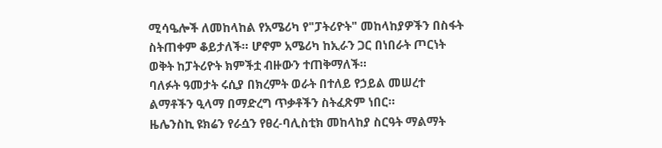ሚሳዔሎች ለመከላከል የአሜሪካ የ"ፓትሪዮት" መከላከያዎችን በስፋት ስትጠቀም ቆይታለች። ሆኖም አሜሪካ ከኢራን ጋር በነበራት ጦርነት ወቅት ከፓትሪዮት ክምችቷ ብዙውን ተጠቅማለች።
ባለፉት ዓመታት ሩሲያ በክረምት ወራት በተለይ የኃይል መሠረተ ልማቶችን ዒላማ በማድረግ ጥቃቶችን ስትፈጽም ነበር።
ዜሌንስኪ ዩክሬን የራሷን የፀረ-ባሊስቲክ መከላከያ ስርዓት ማልማት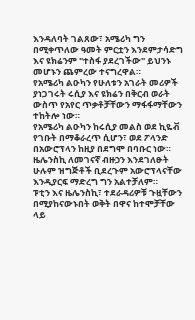እንዳለባት ገልጸው፣ አሜሪካ ግን በሚቀጥለው ዓመት ምርቷን እንደምታሳድግ እና ዩክሬንም "ተስፋ ያደረገችው" ይህንኑ መሆኑን ጨምረው ተናግረዋል።
የአሜሪካ ልዑካን የሁለቱን አገራት መሪዎች ያነጋገሩት ሩሲያ እና ዩክሬን በቅርብ ወራት ውስጥ የአየር ጥቃቶቻቸውን ማፋፋማቸውን ተከትሎ ነው።
የአሜሪካ ልዑካን ከሩሲያ መልስ ወደ ኪዬቭ የገቡት በማቆራረጥ ሲሆን፣ ወደ ፖላንድ በአውሮፕላን ከዚያ በደግሞ በባቡር ነው። ዜሌንስኪ ለመገናኛ ብዙኃን እንደገለፁት ሁሉም ዝግጅቶች ቢደረጉም አውሮፕላናቸው እንዲያርፍ ማድረግ ግን አልተቻለም።
ፑቲን እና ዜሌንስኪ፣ ተደራዳሪዎቹ ጉዟቸውን በሚያከናውኑበት ወቅት በዋና ከተሞቻቸው ላይ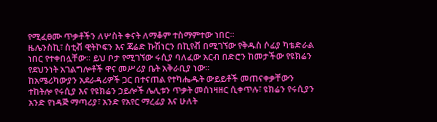የሚፈፀሙ ጥቃቶችን ለሦስት ቀናት ለማቆም ተስማምተው ነበር።
ዜሌንስኪ፣ ስቲቭ ዊትኮፍን እና ጃሬድ ኩሽነርን በኪየቭ በሚገኘው የቅዱስ ሶፊያ ካቴድራል ነበር የተቀበሏቸው። ይህ ቦታ የሚገኘው ሩሲያ ባለፈው አርብ በድሮን ከመታችው የዩክሬን የደህንነት አገልግሎቶች ዋና መሥሪያ ቤት አቅራቢያ ነው።
ከአሜሪካውያን አደራዳሪዎች ጋር በተናጠል የተካሔዱት ውይይቶች መጠናቀቃቸውን ተከትሎ የሩሲያ እና የዩክሬን ኃይሎች ሌሊቱን ጥቃት መሰነዛዘር ሲቀጥሉ፣ ዩክሬን የሩሲያን አንድ የነዳጅ ማጣሪያ፣ አንድ የአየር ማረፊያ እና ሁለት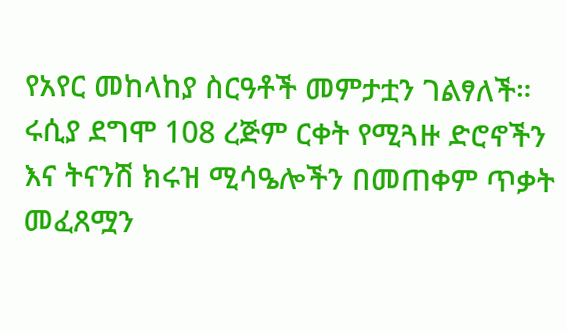የአየር መከላከያ ስርዓቶች መምታቷን ገልፃለች።
ሩሲያ ደግሞ 108 ረጅም ርቀት የሚጓዙ ድሮኖችን እና ትናንሽ ክሩዝ ሚሳዔሎችን በመጠቀም ጥቃት መፈጸሟን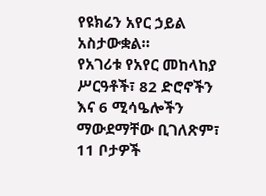የዩክሬን አየር ኃይል አስታውቋል።
የአገሪቱ የአየር መከላከያ ሥርዓቶች፣ 82 ድሮኖችን እና 6 ሚሳዔሎችን ማውደማቸው ቢገለጽም፣ 11 ቦታዎች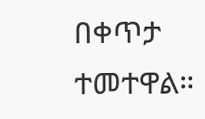በቀጥታ ተመተዋል።